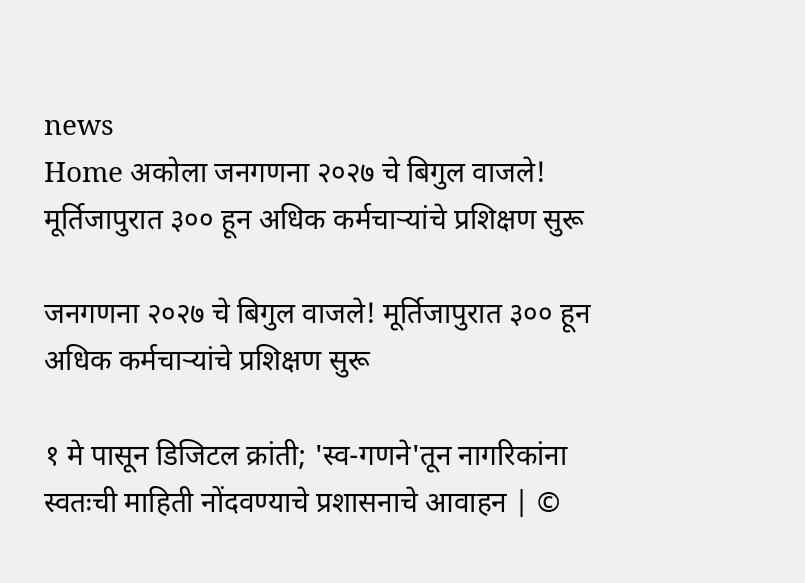news
Home अकोला जनगणना २०२७ चे बिगुल वाजले! मूर्तिजापुरात ३०० हून अधिक कर्मचाऱ्यांचे प्रशिक्षण सुरू

जनगणना २०२७ चे बिगुल वाजले! मूर्तिजापुरात ३०० हून अधिक कर्मचाऱ्यांचे प्रशिक्षण सुरू

१ मे पासून डिजिटल क्रांती; 'स्व-गणने'तून नागरिकांना स्वतःची माहिती नोंदवण्याचे प्रशासनाचे आवाहन | ©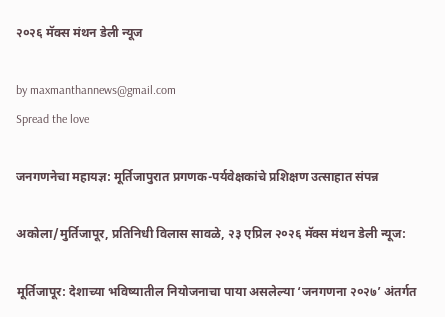२०२६ मॅक्स मंथन डेली न्यूज

by maxmanthannews@gmail.com
Spread the love

जनगणनेचा महायज्ञ: मूर्तिजापुरात प्रगणक-पर्यवेक्षकांचे प्रशिक्षण उत्साहात संपन्न

अकोला/मुर्तिजापूर, प्रतिनिधी विलास सावळे, २३ एप्रिल २०२६ मॅक्स मंथन डेली न्यूज:

मूर्तिजापूर: देशाच्या भविष्यातील नियोजनाचा पाया असलेल्या ‘जनगणना २०२७’ अंतर्गत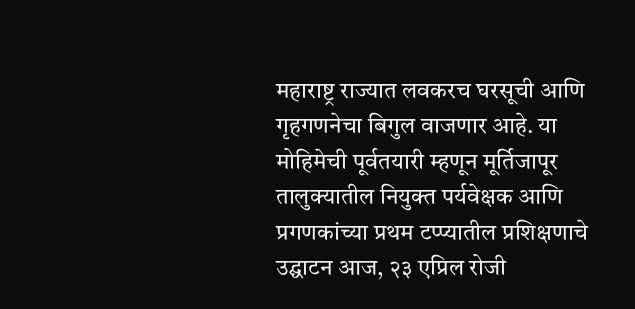महाराष्ट्र राज्यात लवकरच घरसूची आणि गृहगणनेचा बिगुल वाजणार आहे. या मोहिमेची पूर्वतयारी म्हणून मूर्तिजापूर तालुक्यातील नियुक्त पर्यवेक्षक आणि प्रगणकांच्या प्रथम टप्प्यातील प्रशिक्षणाचे उद्घाटन आज, २३ एप्रिल रोजी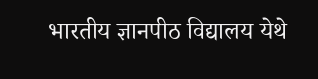भारतीय ज्ञानपीठ विद्यालय येथे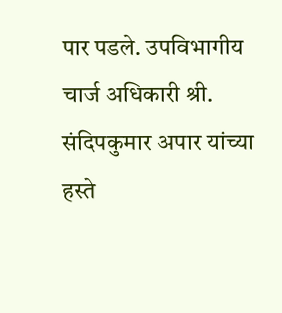पार पडले. उपविभागीय चार्ज अधिकारी श्री. संदिपकुमार अपार यांच्या हस्ते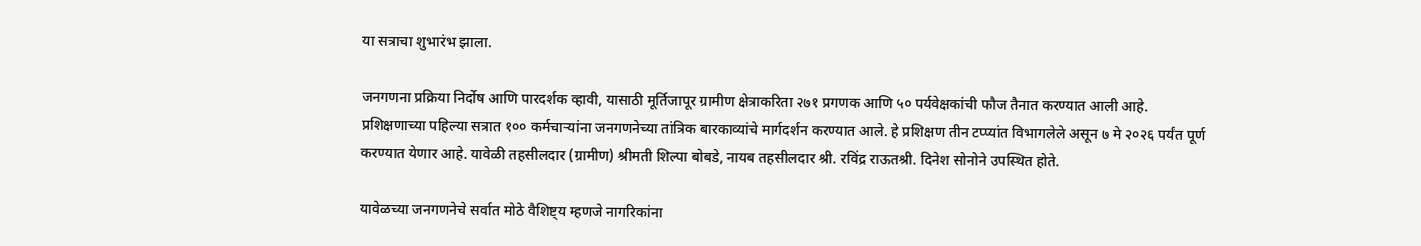या सत्राचा शुभारंभ झाला.

जनगणना प्रक्रिया निर्दोष आणि पारदर्शक व्हावी, यासाठी मूर्तिजापूर ग्रामीण क्षेत्राकरिता २७१ प्रगणक आणि ५० पर्यवेक्षकांची फौज तैनात करण्यात आली आहे. प्रशिक्षणाच्या पहिल्या सत्रात १०० कर्मचाऱ्यांना जनगणनेच्या तांत्रिक बारकाव्यांचे मार्गदर्शन करण्यात आले. हे प्रशिक्षण तीन टप्प्यांत विभागलेले असून ७ मे २०२६ पर्यंत पूर्ण करण्यात येणार आहे. यावेळी तहसीलदार (ग्रामीण) श्रीमती शिल्पा बोबडे, नायब तहसीलदार श्री. रविंद्र राऊतश्री. दिनेश सोनोने उपस्थित होते.

यावेळच्या जनगणनेचे सर्वात मोठे वैशिष्ट्य म्हणजे नागरिकांना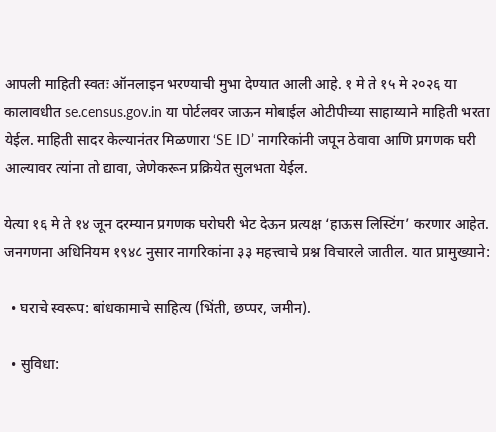आपली माहिती स्वतः ऑनलाइन भरण्याची मुभा देण्यात आली आहे. १ मे ते १५ मे २०२६ या कालावधीत se.census.gov.in या पोर्टलवर जाऊन मोबाईल ओटीपीच्या साहाय्याने माहिती भरता येईल. माहिती सादर केल्यानंतर मिळणारा ‘SE ID’ नागरिकांनी जपून ठेवावा आणि प्रगणक घरी आल्यावर त्यांना तो द्यावा, जेणेकरून प्रक्रियेत सुलभता येईल.

येत्या १६ मे ते १४ जून दरम्यान प्रगणक घरोघरी भेट देऊन प्रत्यक्ष ‘हाऊस लिस्टिंग’ करणार आहेत. जनगणना अधिनियम १९४८ नुसार नागरिकांना ३३ महत्त्वाचे प्रश्न विचारले जातील. यात प्रामुख्याने:

  • घराचे स्वरूप: बांधकामाचे साहित्य (भिंती, छप्पर, जमीन).

  • सुविधा: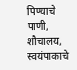पिण्याचे पाणी, शौचालय, स्वयंपाकाचे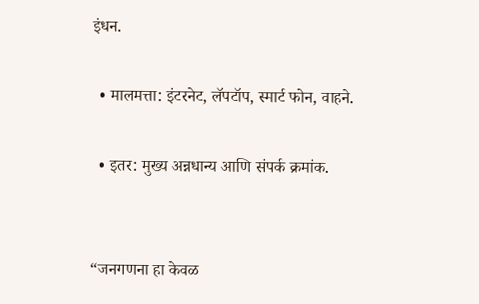इंधन.

  • मालमत्ता: इंटरनेट, लॅपटॉप, स्मार्ट फोन, वाहने.

  • इतर: मुख्य अन्नधान्य आणि संपर्क क्रमांक.


“जनगणना हा केवळ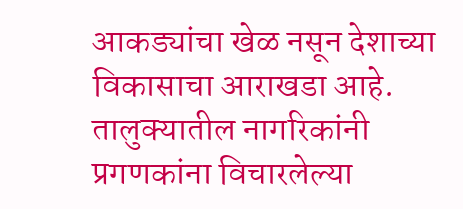आकड्यांचा खेळ नसून देशाच्या विकासाचा आराखडा आहे. तालुक्यातील नागरिकांनी प्रगणकांना विचारलेल्या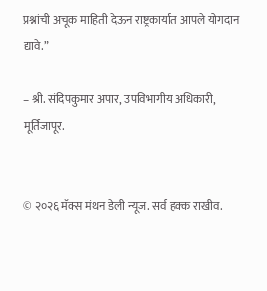प्रश्नांची अचूक माहिती देऊन राष्ट्रकार्यात आपले योगदान द्यावे.”

– श्री. संदिपकुमार अपार, उपविभागीय अधिकारी, मूर्तिजापूर.


© २०२६ मॅक्स मंथन डेली न्यूज. सर्व हक्क राखीव.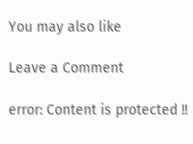You may also like

Leave a Comment

error: Content is protected !!